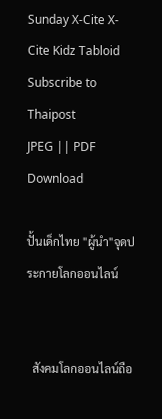Sunday X-Cite X-Cite Kidz Tabloid
Subscribe to Thaipost
JPEG || PDF
Download

ปั้นเด็กไทย "ผู้นำ"จุดประกายโลกออนไลน์


  สังคมโลกออนไลน์ถือ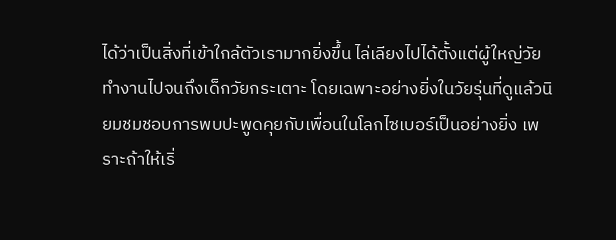ได้ว่าเป็นสิ่งที่เข้าใกล้ตัวเรามากยิ่งขึ้น ไล่เลียงไปได้ตั้งแต่ผู้ใหญ่วัยทำงานไปจนถึงเด็กวัยกระเตาะ โดยเฉพาะอย่างยิ่งในวัยรุ่นที่ดูแล้วนิยมชมชอบการพบปะพูดคุยกับเพื่อนในโลกไซเบอร์เป็นอย่างยิ่ง เพราะถ้าให้เริ่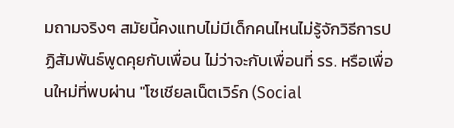มถามจริงๆ สมัยนี้คงแทบไม่มีเด็กคนไหนไม่รู้จักวิธีการปฏิสัมพันธ์พูดคุยกับเพื่อน ไม่ว่าจะกับเพื่อนที่ รร. หรือเพื่อนใหม่ที่พบผ่าน "โซเชียลเน็ตเวิร์ก (Social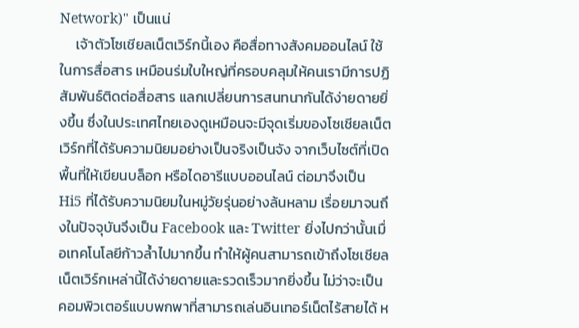Network)" เป็นแน่
     เจ้าตัวโซเชียลเน็ตเวิร์กนี้เอง คือสื่อทางสังคมออนไลน์ ใช้ในการสื่อสาร เหมือนร่มใบใหญ่ที่ครอบคลุมให้คนเรามีการปฏิสัมพันธ์ติดต่อสื่อสาร แลกเปลี่ยนการสนทนากันได้ง่ายดายยิ่งขึ้น ซึ่งในประเทศไทยเองดูเหมือนจะมีจุดเริ่มของโซเชียลเน็ตเวิร์กที่ได้รับความนิยมอย่างเป็นจริงเป็นจัง จากเว็บไซต์ที่เปิดพื้นที่ให้เขียนบล็อก หรือไดอารีแบบออนไลน์ ต่อมาจึงเป็น Hi5 ที่ได้รับความนิยมในหมู่วัยรุ่นอย่างล้นหลาม เรื่อยมาจนถึงในปัจจุบันจึงเป็น Facebook และ Twitter ยิ่งไปกว่านั้นเมื่อเทคโนโลยีก้าวล้ำไปมากขึ้น ทำให้ผู้คนสามารถเข้าถึงโซเชียลเน็ตเวิร์กเหล่านี้ได้ง่ายดายและรวดเร็วมากยิ่งขึ้น ไม่ว่าจะเป็นคอมพิวเตอร์แบบพกพาที่สามารถเล่นอินเทอร์เน็ตไร้สายได้ ห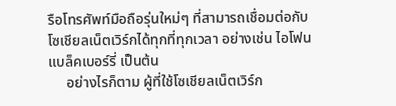รือโทรศัพท์มือถือรุ่นใหม่ๆ ที่สามารถเชื่อมต่อกับโซเชียลเน็ตเวิร์กได้ทุกที่ทุกเวลา อย่างเช่น ไอโฟน แบล็คเบอร์รี่ เป็นต้น
     อย่างไรก็ตาม ผู้ที่ใช้โซเชียลเน็ตเวิร์ก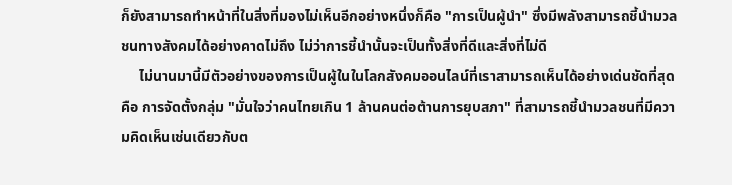ก็ยังสามารถทำหน้าที่ในสิ่งที่มองไม่เห็นอีกอย่างหนึ่งก็คือ "การเป็นผู้นำ" ซึ่งมีพลังสามารถชี้นำมวลชนทางสังคมได้อย่างคาดไม่ถึง ไม่ว่าการชี้นำนั้นจะเป็นทั้งสิ่งที่ดีและสิ่งที่ไม่ดี
     ไม่นานมานี้มีตัวอย่างของการเป็นผู้ในในโลกสังคมออนไลน์ที่เราสามารถเห็นได้อย่างเด่นชัดที่สุดคือ การจัดตั้งกลุ่ม "มั่นใจว่าคนไทยเกิน 1 ล้านคนต่อต้านการยุบสภา" ที่สามารถชี้นำมวลชนที่มีความคิดเห็นเช่นเดียวกับต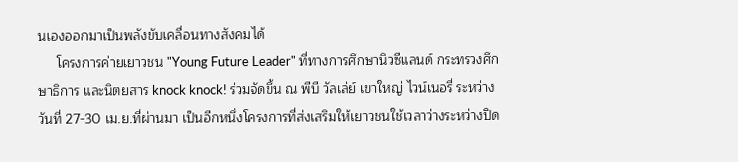นเองออกมาเป็นพลังขับเคลื่อนทางสังคมได้
     โครงการค่ายเยาวชน "Young Future Leader" ที่ทางการศึกษานิวซีแลนด์ กระทรวงศึกษาธิการ และนิตยสาร knock knock! ร่วมจัดขึ้น ณ พีบี วัลเล่ย์ เขาใหญ่ ไวน์เนอรี่ ระหว่างวันที่ 27-30 เม.ย.ที่ผ่านมา เป็นอีกหนึ่งโครงการที่ส่งเสริมให้เยาวชนใช้เวลาว่างระหว่างปิด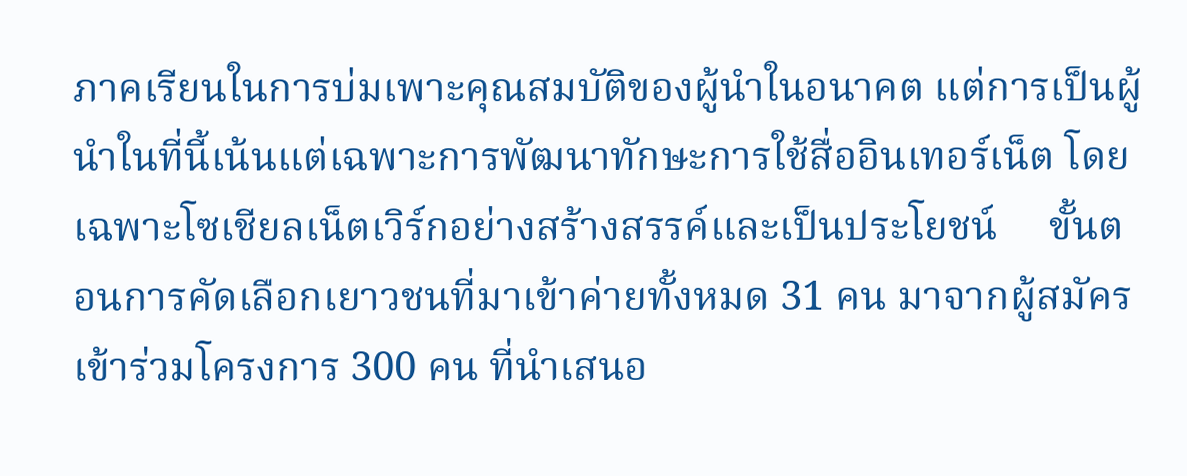ภาคเรียนในการบ่มเพาะคุณสมบัติของผู้นำในอนาคต แต่การเป็นผู้นำในที่นี้เน้นแต่เฉพาะการพัฒนาทักษะการใช้สื่ออินเทอร์เน็ต โดยเฉพาะโซเชียลเน็ตเวิร์กอย่างสร้างสรรค์และเป็นประโยชน์     ขั้นตอนการคัดเลือกเยาวชนที่มาเข้าค่ายทั้งหมด 31 คน มาจากผู้สมัครเข้าร่วมโครงการ 300 คน ที่นำเสนอ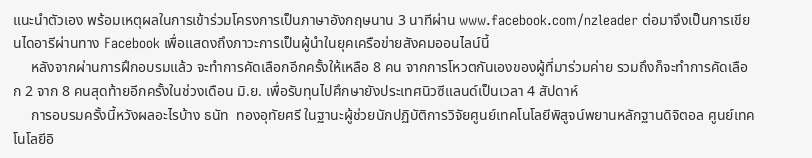แนะนำตัวเอง พร้อมเหตุผลในการเข้าร่วมโครงการเป็นภาษาอังกฤษนาน 3 นาทีผ่าน www.facebook.com/nzleader ต่อมาจึงเป็นการเขียนไดอารีผ่านทาง Facebook เพื่อแสดงถึงภาวะการเป็นผู้นำในยุคเครือข่ายสังคมออนไลน์นี้
     หลังจากผ่านการฝึกอบรมแล้ว จะทำการคัดเลือกอีกครั้งให้เหลือ 8 คน จากการโหวตกันเองของผู้ที่มาร่วมค่าย รวมถึงก็จะทำการคัดเลือก 2 จาก 8 คนสุดท้ายอีกครั้งในช่วงเดือน มิ.ย. เพื่อรับทุนไปศึกษายังประเทศนิวซีแลนด์เป็นเวลา 4 สัปดาห์
     การอบรมครั้งนี้หวังผลอะไรบ้าง ธนัท  ทองอุทัยศรี ในฐานะผู้ช่วยนักปฏิบัติการวิจัยศูนย์เทคโนโลยีพิสูจน์พยานหลักฐานดิจิตอล ศูนย์เทคโนโลยีอิ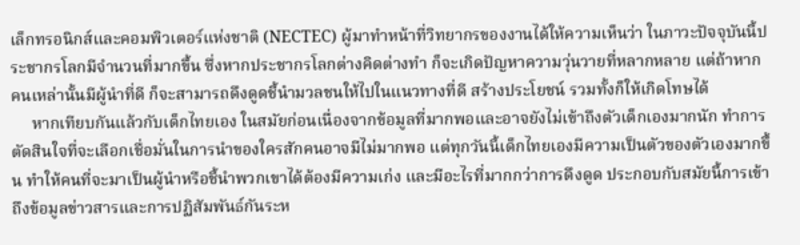เล็กทรอนิกส์และคอมพิวเตอร์แห่งชาติ (NECTEC) ผู้มาทำหน้าที่วิทยากรของงานได้ให้ความเห็นว่า ในภาวะปัจจุบันนี้ประชากรโลกมีจำนวนที่มากขึ้น ซึ่งหากประชากรโลกต่างคิดต่างทำ ก็จะเกิดปัญหาความวุ่นวายที่หลากหลาย แต่ถ้าหากคนเหล่านั้นมีผู้นำที่ดี ก็จะสามารถดึงดูดชี้นำมวลชนให้ไปในแนวทางที่ดี สร้างประโยชน์ รวมทั้งก็ให้เกิดโทษได้
     หากเทียบกันแล้วกับเด็กไทยเอง ในสมัยก่อนเนื่องจากข้อมูลที่มากพอและอาจยังไม่เข้าถึงตัวเด็กเองมากนัก ทำการตัดสินใจที่จะเลือกเชื่อมั่นในการนำของใครสักคนอาจมีไม่มากพอ แต่ทุกวันนี้เด็กไทยเองมีความเป็นตัวของตัวเองมากขึ้น ทำให้คนที่จะมาเป็นผู้นำหรือชี้นำพวกเขาได้ต้องมีความเก่ง และมีอะไรที่มากกว่าการดึงดูด ประกอบกับสมัยนี้การเข้าถึงข้อมูลข่าวสารและการปฏิสัมพันธ์กันระห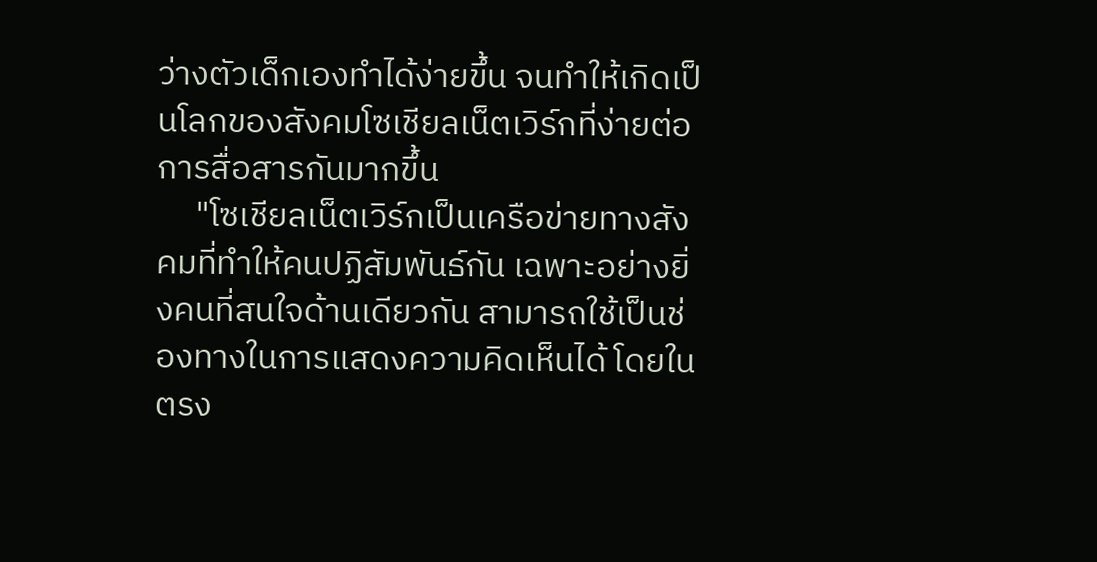ว่างตัวเด็กเองทำได้ง่ายขึ้น จนทำให้เกิดเป็นโลกของสังคมโซเชียลเน็ตเวิร์กที่ง่ายต่อการสื่อสารกันมากขึ้น
     "โซเชียลเน็ตเวิร์กเป็นเครือข่ายทางสังคมที่ทำให้คนปฏิสัมพันธ์กัน เฉพาะอย่างยิ่งคนที่สนใจด้านเดียวกัน สามารถใช้เป็นช่องทางในการแสดงความคิดเห็นได้ โดยในตรง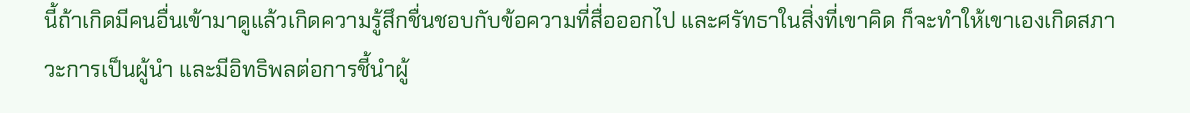นี้ถ้าเกิดมีคนอื่นเข้ามาดูแล้วเกิดความรู้สึกชื่นชอบกับข้อความที่สื่อออกไป และศรัทธาในสิ่งที่เขาคิด ก็จะทำให้เขาเองเกิดสภาวะการเป็นผู้นำ และมีอิทธิพลต่อการชี้นำผู้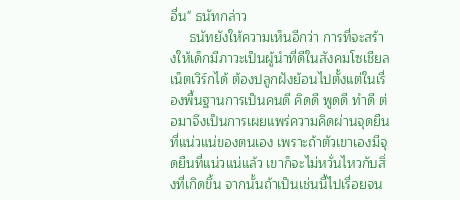อื่น" ธนัทกล่าว
     ธนัทยังให้ความเห็นอีกว่า การที่จะสร้างให้เด็กมีภาวะเป็นผู้นำที่ดีในสังคมโซเชียลเน็ตเวิร์กได้ ต้องปลูกฝังย้อนไปตั้งแต่ในเรื่องพื้นฐานการเป็นคนดี คิดดี พูดดี ทำดี ต่อมาจึงเป็นการเผยแพร่ความคิดผ่านจุดยืนที่แน่วแน่ของตนเอง เพราะถ้าตัวเขาเองมีจุดยืนที่แน่วแน่แล้ว เขาก็จะไม่หวั่นไหวกับสิ่งที่เกิดขึ้น จากนั้นถ้าเป็นเช่นนี้ไปเรื่อยจน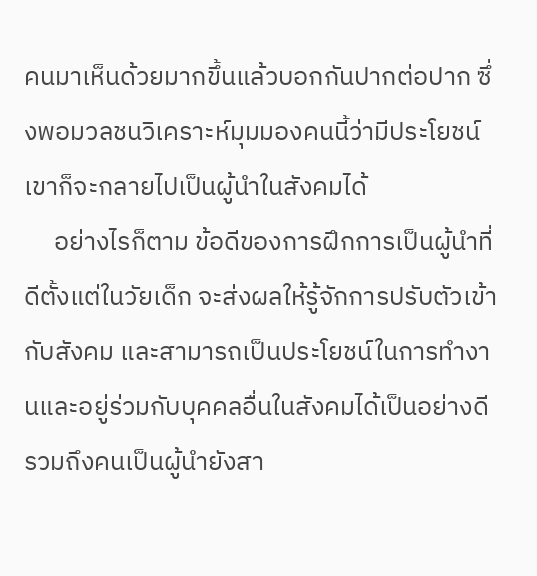คนมาเห็นด้วยมากขึ้นแล้วบอกกันปากต่อปาก ซึ่งพอมวลชนวิเคราะห์มุมมองคนนี้ว่ามีประโยชน์ เขาก็จะกลายไปเป็นผู้นำในสังคมได้
     อย่างไรก็ตาม ข้อดีของการฝึกการเป็นผู้นำที่ดีตั้งแต่ในวัยเด็ก จะส่งผลให้รู้จักการปรับตัวเข้ากับสังคม และสามารถเป็นประโยชน์ในการทำงานและอยู่ร่วมกับบุคคลอื่นในสังคมได้เป็นอย่างดี รวมถึงคนเป็นผู้นำยังสา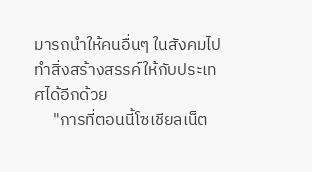มารถนำให้คนอื่นๆ ในสังคมไปทำสิ่งสร้างสรรค์ให้กับประเทศได้อีกด้วย
     "การที่ตอนนี้โซเชียลเน็ต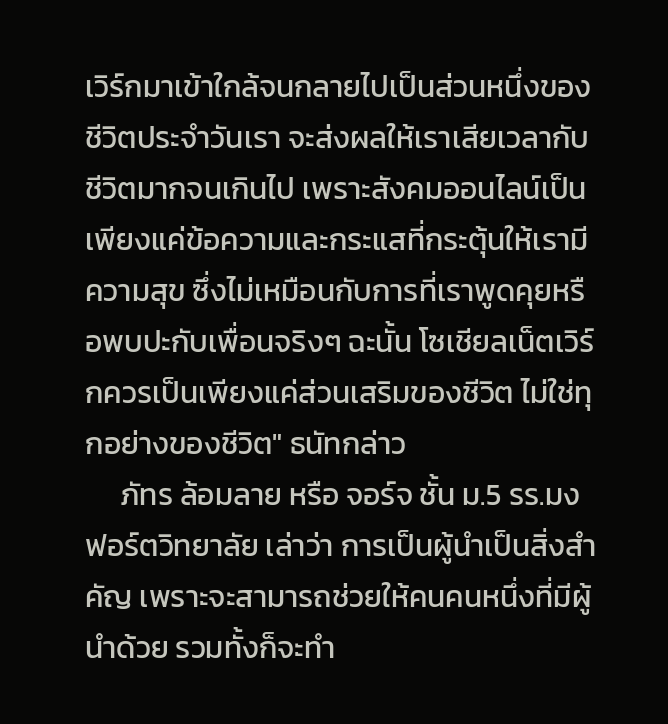เวิร์กมาเข้าใกล้จนกลายไปเป็นส่วนหนึ่งของชีวิตประจำวันเรา จะส่งผลให้เราเสียเวลากับชีวิตมากจนเกินไป เพราะสังคมออนไลน์เป็นเพียงแค่ข้อความและกระแสที่กระตุ้นให้เรามีความสุข ซึ่งไม่เหมือนกับการที่เราพูดคุยหรือพบปะกับเพื่อนจริงๆ ฉะนั้น โซเชียลเน็ตเวิร์กควรเป็นเพียงแค่ส่วนเสริมของชีวิต ไม่ใช่ทุกอย่างของชีวิต" ธนัทกล่าว
     ภัทร ล้อมลาย หรือ จอร์จ ชั้น ม.5 รร.มงฟอร์ตวิทยาลัย เล่าว่า การเป็นผู้นำเป็นสิ่งสำคัญ เพราะจะสามารถช่วยให้คนคนหนึ่งที่มีผู้นำด้วย รวมทั้งก็จะทำ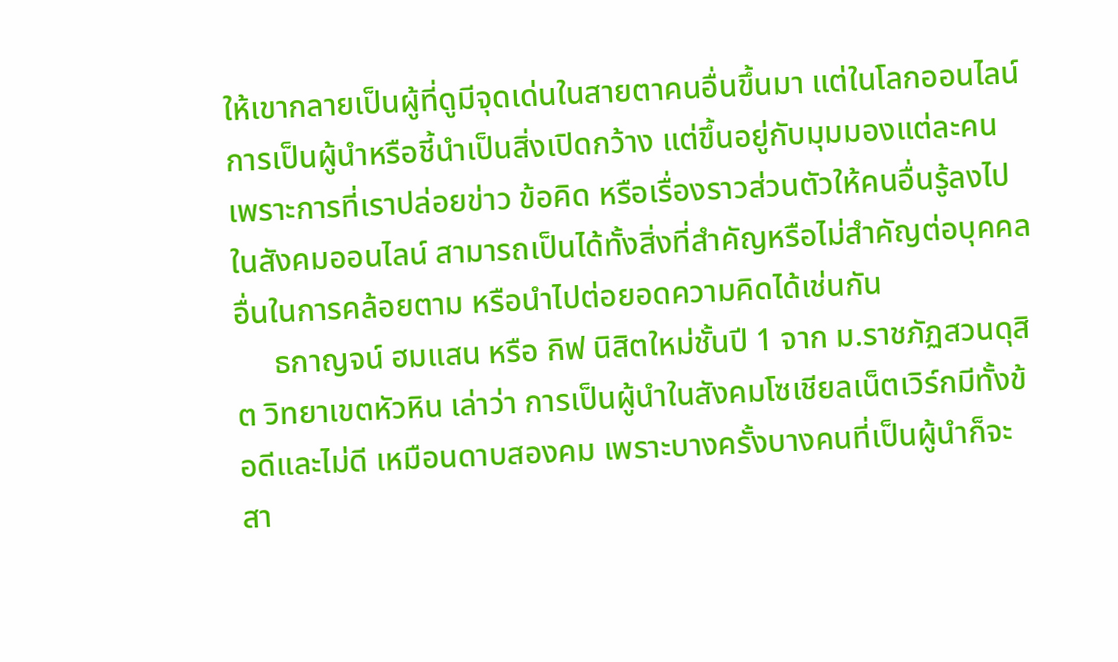ให้เขากลายเป็นผู้ที่ดูมีจุดเด่นในสายตาคนอื่นขึ้นมา แต่ในโลกออนไลน์ การเป็นผู้นำหรือชี้นำเป็นสิ่งเปิดกว้าง แต่ขึ้นอยู่กับมุมมองแต่ละคน เพราะการที่เราปล่อยข่าว ข้อคิด หรือเรื่องราวส่วนตัวให้คนอื่นรู้ลงไปในสังคมออนไลน์ สามารถเป็นได้ทั้งสิ่งที่สำคัญหรือไม่สำคัญต่อบุคคลอื่นในการคล้อยตาม หรือนำไปต่อยอดความคิดได้เช่นกัน
     ธกาญจน์ ฮมแสน หรือ กิฟ นิสิตใหม่ชั้นปี 1 จาก ม.ราชภัฏสวนดุสิต วิทยาเขตหัวหิน เล่าว่า การเป็นผู้นำในสังคมโซเชียลเน็ตเวิร์กมีทั้งข้อดีและไม่ดี เหมือนดาบสองคม เพราะบางครั้งบางคนที่เป็นผู้นำก็จะสา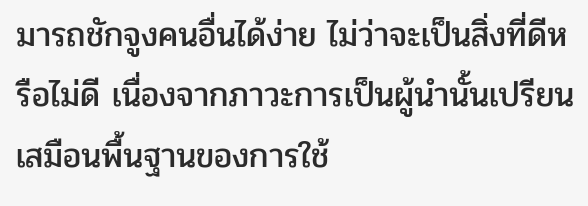มารถชักจูงคนอื่นได้ง่าย ไม่ว่าจะเป็นสิ่งที่ดีหรือไม่ดี เนื่องจากภาวะการเป็นผู้นำนั้นเปรียนเสมือนพื้นฐานของการใช้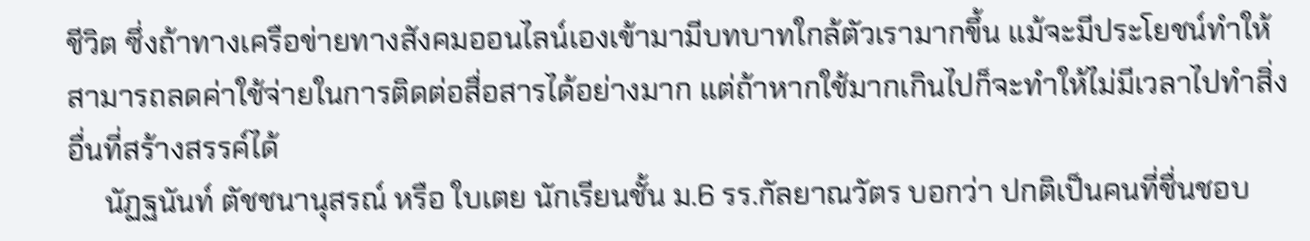ชีวิต ซึ่งถ้าทางเครือข่ายทางสังคมออนไลน์เองเข้ามามีบทบาทใกล้ตัวเรามากขึ้น แม้จะมีประโยชน์ทำให้สามารถลดค่าใช้จ่ายในการติดต่อสื่อสารได้อย่างมาก แต่ถ้าหากใช้มากเกินไปก็จะทำให้ไม่มีเวลาไปทำสิ่งอื่นที่สร้างสรรค์ได้
     นัฏฐนันท์ ตัชชนานุสรณ์ หรือ ใบเตย นักเรียนชั้น ม.6 รร.กัลยาณวัตร บอกว่า ปกติเป็นคนที่ชื่นชอบ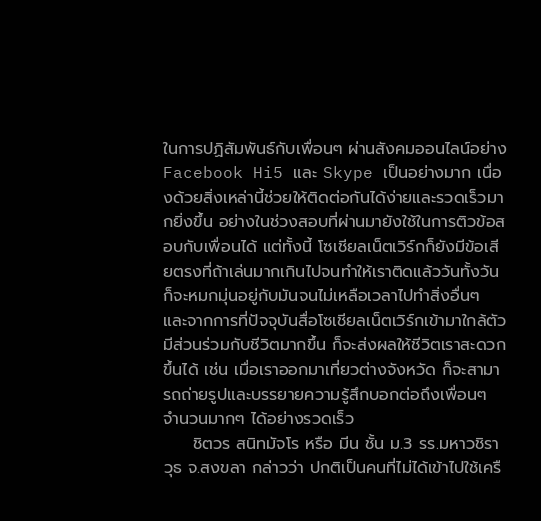ในการปฏิสัมพันธ์กับเพื่อนๆ ผ่านสังคมออนไลน์อย่าง Facebook Hi5 และ Skype เป็นอย่างมาก เนื่องด้วยสิ่งเหล่านี้ช่วยให้ติดต่อกันได้ง่ายและรวดเร็วมากยิ่งขึ้น อย่างในช่วงสอบที่ผ่านมายังใช้ในการติวข้อสอบกับเพื่อนได้ แต่ทั้งนี้ โซเชียลเน็ตเวิร์กก็ยังมีข้อเสียตรงที่ถ้าเล่นมากเกินไปจนทำให้เราติดแล้ววันทั้งวัน ก็จะหมกมุ่นอยู่กับมันจนไม่เหลือเวลาไปทำสิ่งอื่นๆ และจากการที่ปัจจุบันสื่อโซเชียลเน็ตเวิร์กเข้ามาใกล้ตัวมีส่วนร่วมกับชีวิตมากขึ้น ก็จะส่งผลให้ชีวิตเราสะดวกขึ้นได้ เช่น เมื่อเราออกมาเที่ยวต่างจังหวัด ก็จะสามารถถ่ายรูปและบรรยายความรู้สึกบอกต่อถึงเพื่อนๆ จำนวนมากๆ ได้อย่างรวดเร็ว
     ชิตวร สนิทมัจโร หรือ มีน ชั้น ม.3 รร.มหาวชิราวุธ จ.สงขลา กล่าวว่า ปกติเป็นคนที่ไม่ได้เข้าไปใช้เครื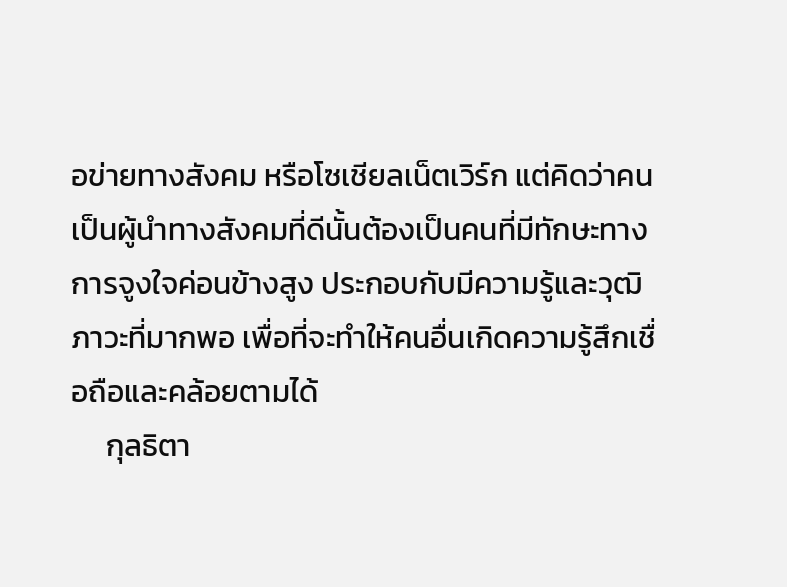อข่ายทางสังคม หรือโซเชียลเน็ตเวิร์ก แต่คิดว่าคนเป็นผู้นำทางสังคมที่ดีนั้นต้องเป็นคนที่มีทักษะทางการจูงใจค่อนข้างสูง ประกอบกับมีความรู้และวุฒิภาวะที่มากพอ เพื่อที่จะทำให้คนอื่นเกิดความรู้สึกเชื่อถือและคล้อยตามได้
     กุลธิตา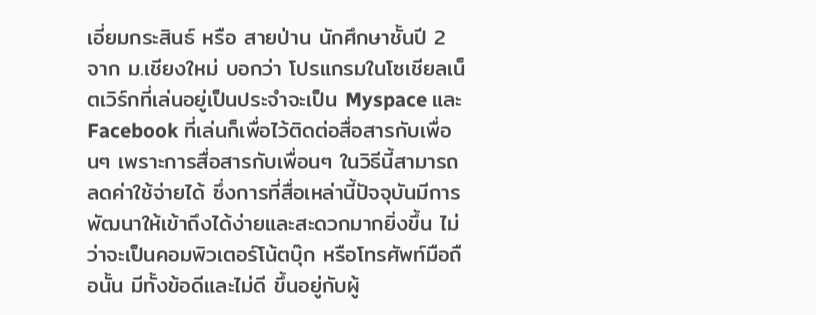เอี่ยมกระสินธ์ หรือ สายป่าน นักศึกษาชั้นปี 2 จาก ม.เชียงใหม่ บอกว่า โปรแกรมในโซเชียลเน็ตเวิร์กที่เล่นอยู่เป็นประจำจะเป็น Myspace และ Facebook ที่เล่นก็เพื่อไว้ติดต่อสื่อสารกับเพื่อนๆ เพราะการสื่อสารกับเพื่อนๆ ในวิธีนี้สามารถลดค่าใช้จ่ายได้ ซึ่งการที่สื่อเหล่านี้ปัจจุบันมีการพัฒนาให้เข้าถึงได้ง่ายและสะดวกมากยิ่งขึ้น ไม่ว่าจะเป็นคอมพิวเตอร์โน้ตบุ๊ก หรือโทรศัพท์มือถือนั้น มีทั้งข้อดีและไม่ดี ขึ้นอยู่กับผู้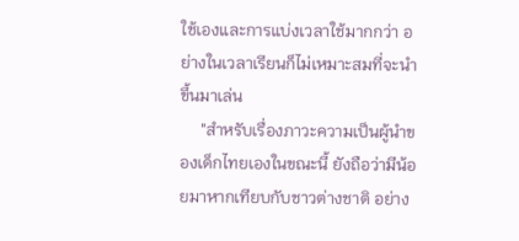ใช้เองและการแบ่งเวลาใช้มากกว่า อย่างในเวลาเรียนก็ไม่เหมาะสมที่จะนำขึ้นมาเล่น
     "สำหรับเรื่องภาวะความเป็นผู้นำของเด็กไทยเองในขณะนี้ ยังถือว่ามีน้อยมาหากเทียบกับชาวต่างชาติ อย่าง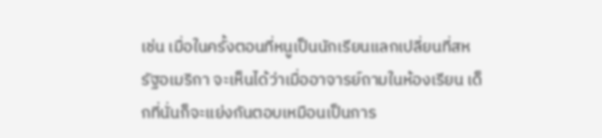เช่น เมื่อในครั้งตอนที่หนูเป็นนักเรียนแลกเปลี่ยนที่สหรัฐอเมริกา จะเห็นได้ว่าเมื่ออาจารย์ถามในห้องเรียน เด็กที่นั่นก็จะแย่งกันตอบเหมือนเป็นการ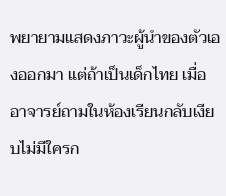พยายามแสดงภาวะผู้นำของตัวเองออกมา แต่ถ้าเป็นเด็กไทย เมื่ออาจารย์ถามในห้องเรียนกลับเงียบไม่มีใครก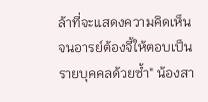ล้าที่จะแสดงความคิดเห็น จนอารย์ต้องจี้ให้ตอบเป็นรายบุคคลด้วยซ้ำ" น้องสา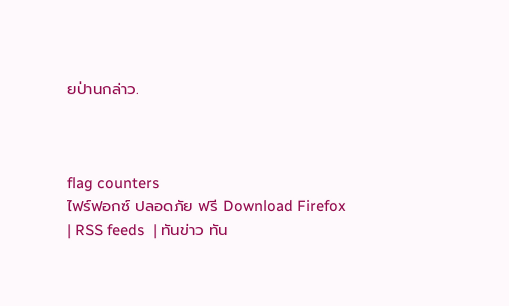ยป่านกล่าว.



flag counters
ไฟร์ฟอกซ์ ปลอดภัย ฟรี Download Firefox  | RSS feeds  | ทันข่าว ทัน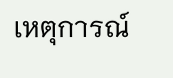เหตุการณ์